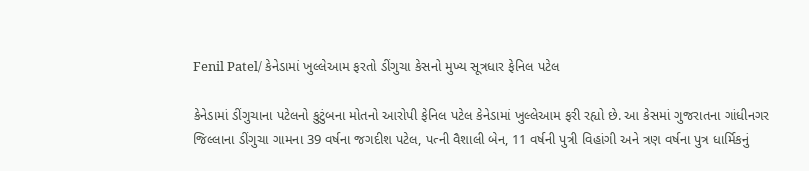Fenil Patel/ કેનેડામાં ખુલ્લેઆમ ફરતો ડીંગુચા કેસનો મુખ્ય સૂત્રધાર ફેનિલ પટેલ

કેનેડામાં ડીંગુચાના પટેલનો કુટુંબના મોતનો આરોપી ફેનિલ પટેલ કેનેડામાં ખુલ્લેઆમ ફરી રહ્યો છે. આ કેસમાં ગુજરાતના ગાંધીનગર જિલ્લાના ડીંગુચા ગામના 39 વર્ષના જગદીશ પટેલ, પત્ની વૈશાલી બેન, 11 વર્ષની પુત્રી વિહાંગી અને ત્રણ વર્ષના પુત્ર ધાર્મિકનું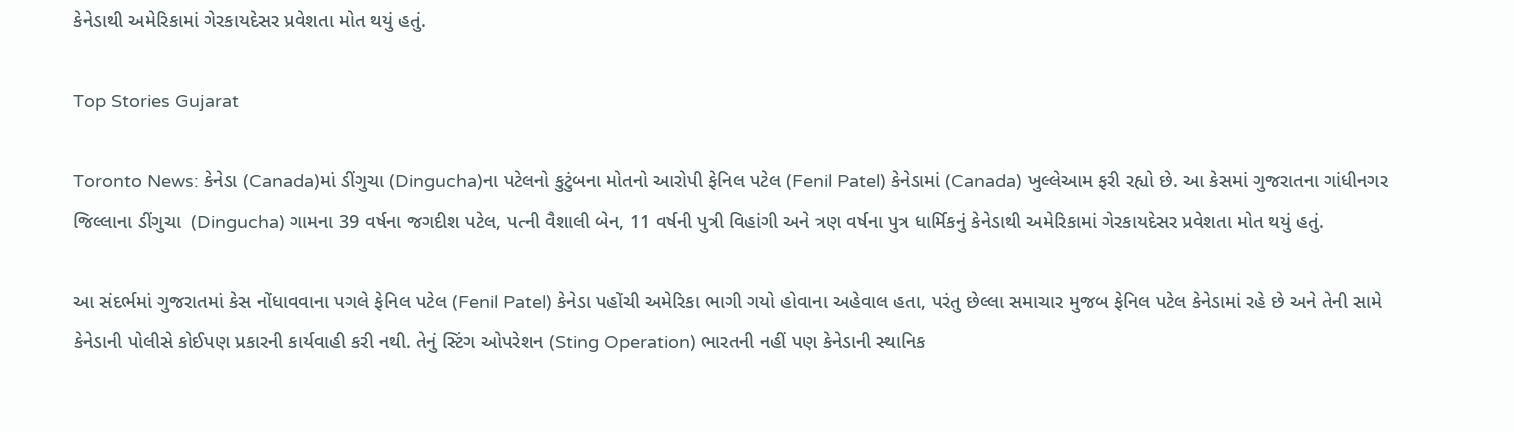કેનેડાથી અમેરિકામાં ગેરકાયદેસર પ્રવેશતા મોત થયું હતું.

Top Stories Gujarat

Toronto News: કેનેડા (Canada)માં ડીંગુચા (Dingucha)ના પટેલનો કુટુંબના મોતનો આરોપી ફેનિલ પટેલ (Fenil Patel) કેનેડામાં (Canada) ખુલ્લેઆમ ફરી રહ્યો છે. આ કેસમાં ગુજરાતના ગાંધીનગર જિલ્લાના ડીંગુચા  (Dingucha) ગામના 39 વર્ષના જગદીશ પટેલ, પત્ની વૈશાલી બેન, 11 વર્ષની પુત્રી વિહાંગી અને ત્રણ વર્ષના પુત્ર ધાર્મિકનું કેનેડાથી અમેરિકામાં ગેરકાયદેસર પ્રવેશતા મોત થયું હતું.

આ સંદર્ભમાં ગુજરાતમાં કેસ નોંધાવવાના પગલે ફેનિલ પટેલ (Fenil Patel) કેનેડા પહોંચી અમેરિકા ભાગી ગયો હોવાના અહેવાલ હતા, પરંતુ છેલ્લા સમાચાર મુજબ ફેનિલ પટેલ કેનેડામાં રહે છે અને તેની સામે કેનેડાની પોલીસે કોઈપણ પ્રકારની કાર્યવાહી કરી નથી. તેનું સ્ટિંગ ઓપરેશન (Sting Operation) ભારતની નહીં પણ કેનેડાની સ્થાનિક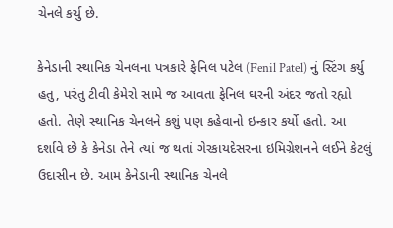ચેનલે કર્યુ છે.

કેનેડાની સ્થાનિક ચેનલના પત્રકારે ફેનિલ પટેલ (Fenil Patel) નું સ્ટિંગ કર્યુ હતુ, પરંતુ ટીવી કેમેરો સામે જ આવતા ફેનિલ ઘરની અંદર જતો રહ્યો હતો. તેણે સ્થાનિક ચેનલને કશું પણ કહેવાનો ઇન્કાર કર્યો હતો. આ દર્શાવે છે કે કેનેડા તેને ત્યાં જ થતાં ગેરકાયદેસરના ઇમિગ્રેશનને લઈને કેટલું ઉદાસીન છે. આમ કેનેડાની સ્થાનિક ચેનલે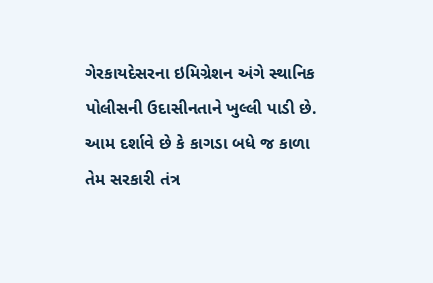ગેરકાયદેસરના ઇમિગ્રેશન અંગે સ્થાનિક પોલીસની ઉદાસીનતાને ખુલ્લી પાડી છે. આમ દર્શાવે છે કે કાગડા બધે જ કાળા તેમ સરકારી તંત્ર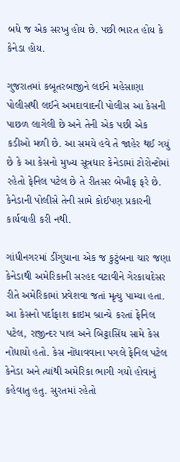બધે જ એક સરખુ હોય છે. પછી ભારત હોય કે કેનેડા હોય.

ગુજરાતમાં કબૂતરબાજીને લઈને મહેસાણા પોલીસથી લઈને અમદાવાદની પોલીસ આ કેસની પાછળ લાગેલી છે અને તેની એક પછી એક કડીઓ મળી છે. આ સમયે હવે તે જાહેર થઈ ગયું છે કે આ કેસનો મુખ્ય સૂત્રધાર કેનેડામાં ટોરોન્ટોમાં રહેતો ફેનિલ પટેલ છે તે રીતસર બેખૌફ ફરે છે. કેનેડાની પોલીસે તેની સામે કોઈપણ પ્રકારની કાર્યવાહી કરી નથી.

ગાંધીનગરમાં ડીંગુચાના એક જ કુટુંબના ચાર જણા કેનેડાથી અમેરિકાની સરહદ વટાવીને ગેરકાયદેસર રીતે અમેરિકામાં પ્રવેશવા જતાં મૃત્યુ પામ્યા હતા. આ કેસનો પર્દાફાશ ક્રાઇમ બ્રાન્ચે કરતાં ફેનિલ પટેલ, રાજીન્દર પાલ અને બિટ્ટાસિંઘ સામે કેસ નોંધાયો હતો. કેસ નોંધાવવાના પગલે ફેનિલ પટેલ કેનેડા અને ત્યાંથી અમેરિકા ભાગી ગયો હોવાનું કહેવાતુ હતુ. સુરતમાં રહેતો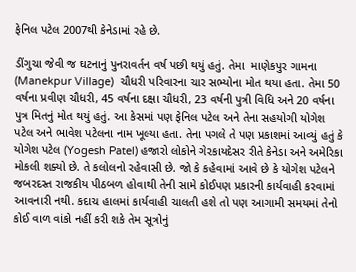ફેનિલ પટેલ 2007થી કેનેડામાં રહે છે.

ડીંગુચા જેવી જ ઘટનાનું પુનરાવર્તન વર્ષ પછી થયું હતું. તેમા  માણેકપુર ગામના (Manekpur Village)  ચૌધરી પરિવારના ચાર સભ્યોના મોત થયા હતા. તેમા 50 વર્ષના પ્રવીણ ચૌધરી, 45 વર્ષના દક્ષા ચૌધરી, 23 વર્ષની પુત્રી વિધિ અને 20 વર્ષના પુત્ર મિતનું મોત થયું હતું. આ કેસમાં પણ ફેનિલ પટેલ અને તેના સહયોગી યોગેશ પટેલ અને ભાવેશ પટેલના નામ ખૂલ્યા હતા. તેના પગલે તે પણ પ્રકાશમાં આવ્યું હતું કે યોગેશ પટેલ (Yogesh Patel) હજારો લોકોને ગેરકાયદેસર રીતે કેનેડા અને અમેરિકા મોકલી શક્યો છે. તે કલોલનો રહેવાસી છે. જો કે કહેવામાં આવે છે કે યોગેશ પટેલને જબરદસ્ત રાજકીય પીઠબળ હોવાથી તેની સામે કોઈપણ પ્રકારની કાર્યવાહી કરવામાં આવનારી નથી. કદાચ હાલમાં કાર્યવાહી ચાલતી હશે તો પણ આગામી સમયમાં તેનો કોઈ વાળ વાંકો નહીં કરી શકે તેમ સૂત્રોનું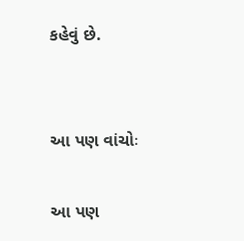કહેવું છે.


આ પણ વાંચોઃ

આ પણ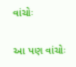વાંચોઃ

આ પણ વાંચોઃ